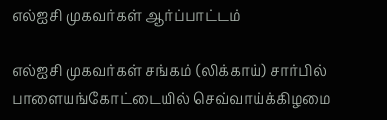எல்ஐசி முகவர்கள் ஆர்ப்பாட்டம்

எல்ஐசி முகவர்கள் சங்கம் (லிக்காய்) சார்பில் பாளையங்கோட்டையில் செவ்வாய்க்கிழமை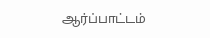ஆர்ப்பாட்டம்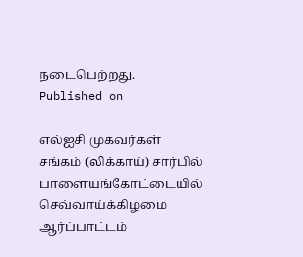நடைபெற்றது.
Published on

எல்ஐசி முகவர்கள் சங்கம் (லிக்காய்) சார்பில் பாளையங்கோட்டையில் செவ்வாய்க்கிழமை ஆர்ப்பாட்டம்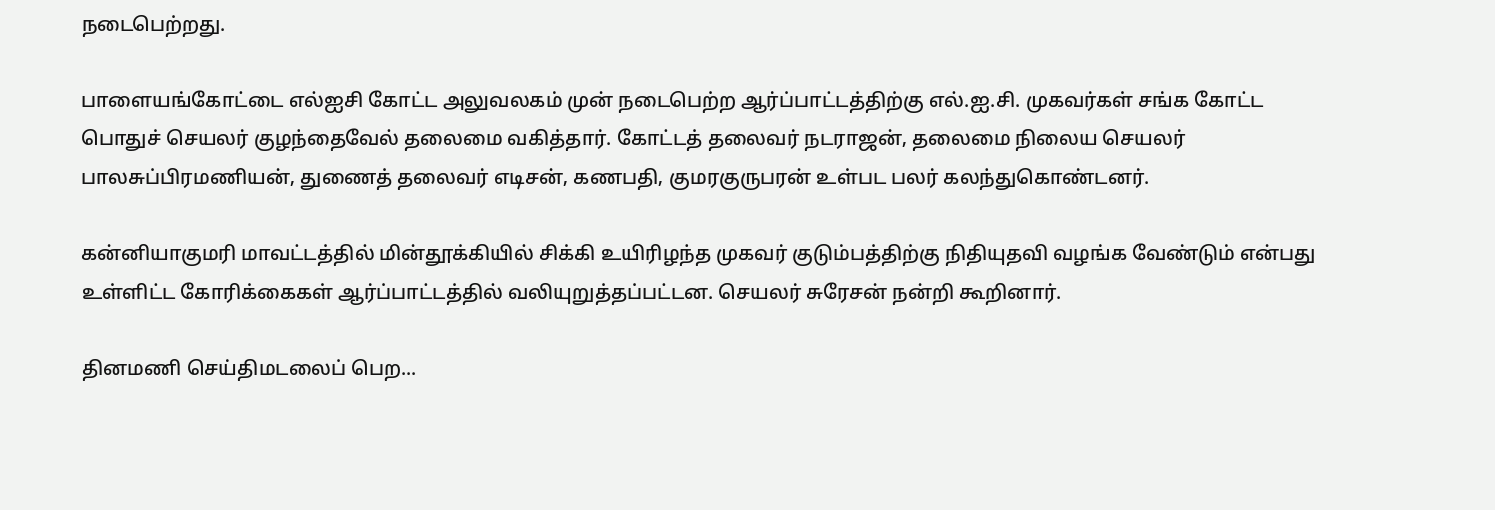நடைபெற்றது.

பாளையங்கோட்டை எல்ஐசி கோட்ட அலுவலகம் முன் நடைபெற்ற ஆர்ப்பாட்டத்திற்கு எல்.ஐ.சி. முகவர்கள் சங்க கோட்ட பொதுச் செயலர் குழந்தைவேல் தலைமை வகித்தார். கோட்டத் தலைவர் நடராஜன், தலைமை நிலைய செயலர் பாலசுப்பிரமணியன், துணைத் தலைவர் எடிசன், கணபதி, குமரகுருபரன் உள்பட பலர் கலந்துகொண்டனர்.

கன்னியாகுமரி மாவட்டத்தில் மின்தூக்கியில் சிக்கி உயிரிழந்த முகவர் குடும்பத்திற்கு நிதியுதவி வழங்க வேண்டும் என்பது உள்ளிட்ட கோரிக்கைகள் ஆர்ப்பாட்டத்தில் வலியுறுத்தப்பட்டன. செயலர் சுரேசன் நன்றி கூறினார்.

தினமணி செய்திமடலைப் பெற...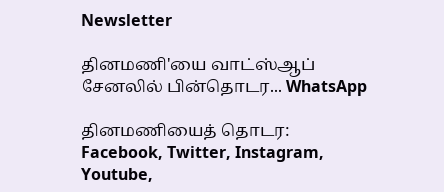Newsletter

தினமணி'யை வாட்ஸ்ஆப் சேனலில் பின்தொடர... WhatsApp

தினமணியைத் தொடர: Facebook, Twitter, Instagram, Youtube,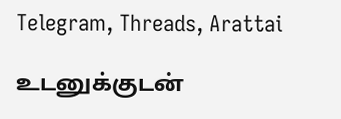Telegram, Threads, Arattai

உடனுக்குடன்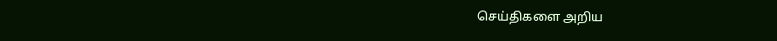செய்திகளை அறிய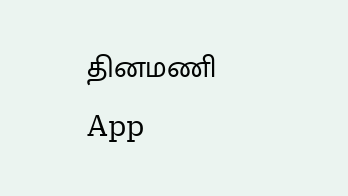தினமணி App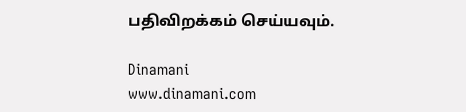பதிவிறக்கம் செய்யவும்.

Dinamani
www.dinamani.com